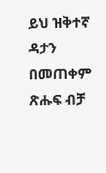ይህ ዝቅተኛ ዳታን በመጠቀም ጽሑፍ ብቻ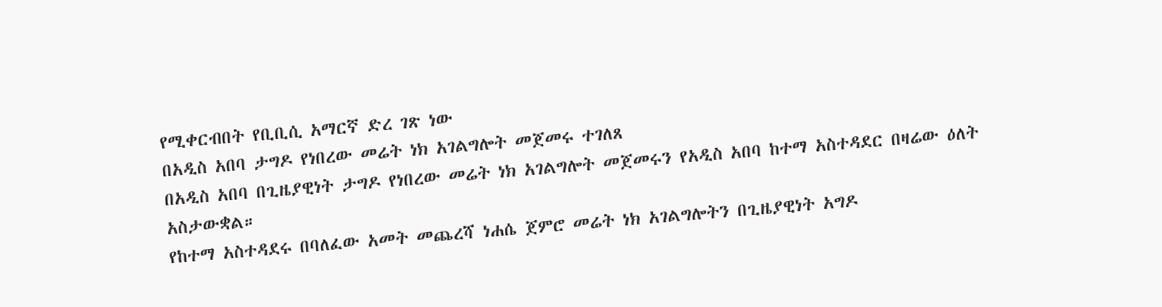የሚቀርብበት የቢቢሲ አማርኛ ድረ ገጽ ነው
በአዲስ አበባ ታግዶ የነበረው መሬት ነክ አገልግሎት መጀመሩ ተገለጸ
በአዲስ አበባ በጊዜያዊነት ታግዶ የነበረው መሬት ነክ አገልግሎት መጀመሩን የአዲስ አበባ ከተማ አስተዳደር በዛሬው ዕለት አስታውቋል።
የከተማ አስተዳደሩ በባለፈው አመት መጨረሻ ነሐሴ ጀምሮ መሬት ነክ አገልግሎትን በጊዜያዊነት አግዶ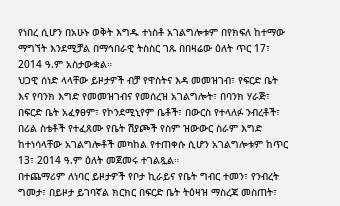የነበረ ሲሆን በአሁኑ ወቅት እግዱ ተነስቶ አገልግሎቱም በየክፍለ ከተማው ማግኘት እንደሚቻል በማኅበራዊ ትስስር ገጹ በበዛሬው ዕለት ጥር 17፣ 2014 ዓ.ም አስታውቋል።
ህጋዊ ሰነድ ላላቸው ይዞታዎች ብቻ የዋስትና እዳ መመዝገብ፣ የፍርድ ቤት እና የባንክ እግድ የመመዝገብና የመሰረዝ አገልግሎት፣ በባንክ ሃራጅ፣ በፍርድ ቤት አፈፃፀም፣ የኮንደሚኒየም ቤቶች፣ በውርስ የተላለፉ ንብረቶች፣ በሪል ስቴቶች የተፈጸሙ የቤት ሽያጮች የስም ዝውውር ስራም እግድ ከተነሳላቸው አገልግሎቶች መካከል የተጠቀሱ ሲሆን አገልግሎቱም ከጥር 13፣ 2014 ዓ.ም ዕለት መጀመሩ ተገልጿል።
በተጨማሪም ለነባር ይዞታዎች የቦታ ኪራይና የቤት ግብር ተመን፣ የንብረት ግመታ፣ በይዞታ ይገባኛል ክርክር በፍርድ ቤት ትዕዛዝ ማስረጃ መስጠት፣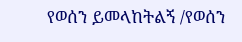የወሰን ይመላከትልኝ /የወሰን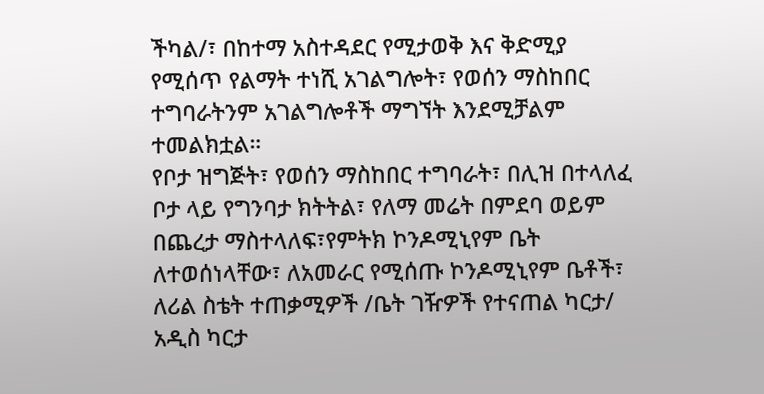ችካል/፣ በከተማ አስተዳደር የሚታወቅ እና ቅድሚያ የሚሰጥ የልማት ተነሺ አገልግሎት፣ የወሰን ማስከበር ተግባራትንም አገልግሎቶች ማግኘት እንደሚቻልም ተመልክቷል።
የቦታ ዝግጅት፣ የወሰን ማስከበር ተግባራት፣ በሊዝ በተላለፈ ቦታ ላይ የግንባታ ክትትል፣ የለማ መሬት በምደባ ወይም በጨረታ ማስተላለፍ፣የምትክ ኮንዶሚኒየም ቤት ለተወሰነላቸው፣ ለአመራር የሚሰጡ ኮንዶሚኒየም ቤቶች፣ ለሪል ስቴት ተጠቃሚዎች /ቤት ገዥዎች የተናጠል ካርታ/ አዲስ ካርታ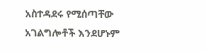አስተዳደሩ የሚሰጣቸው አገልግሎቶች እንደሆኑም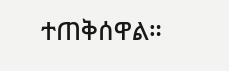ተጠቅሰዋል።